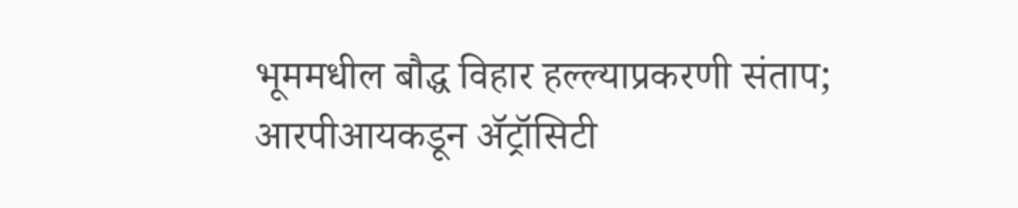भूममधील बौद्ध विहार हल्ल्याप्रकरणी संताप; आरपीआयकडून ॲट्रॉसिटी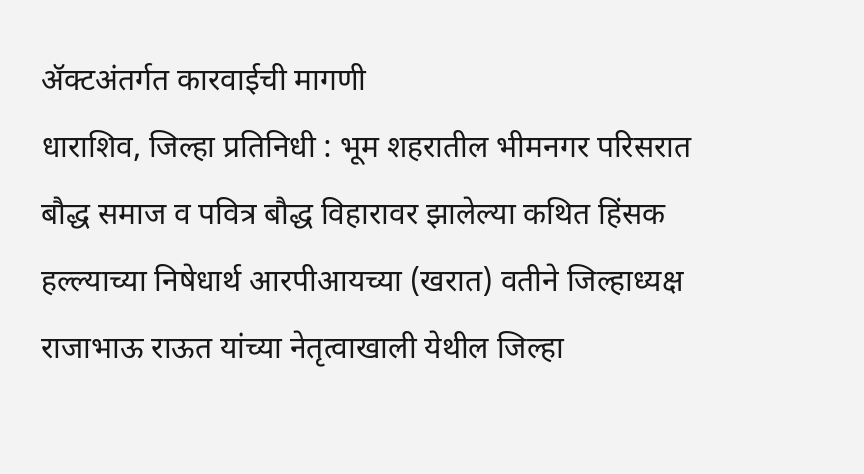ॲक्टअंतर्गत कारवाईची मागणी
धाराशिव, जिल्हा प्रतिनिधी : भूम शहरातील भीमनगर परिसरात बौद्ध समाज व पवित्र बौद्ध विहारावर झालेल्या कथित हिंसक हल्ल्याच्या निषेधार्थ आरपीआयच्या (खरात) वतीने जिल्हाध्यक्ष राजाभाऊ राऊत यांच्या नेतृत्वाखाली येथील जिल्हा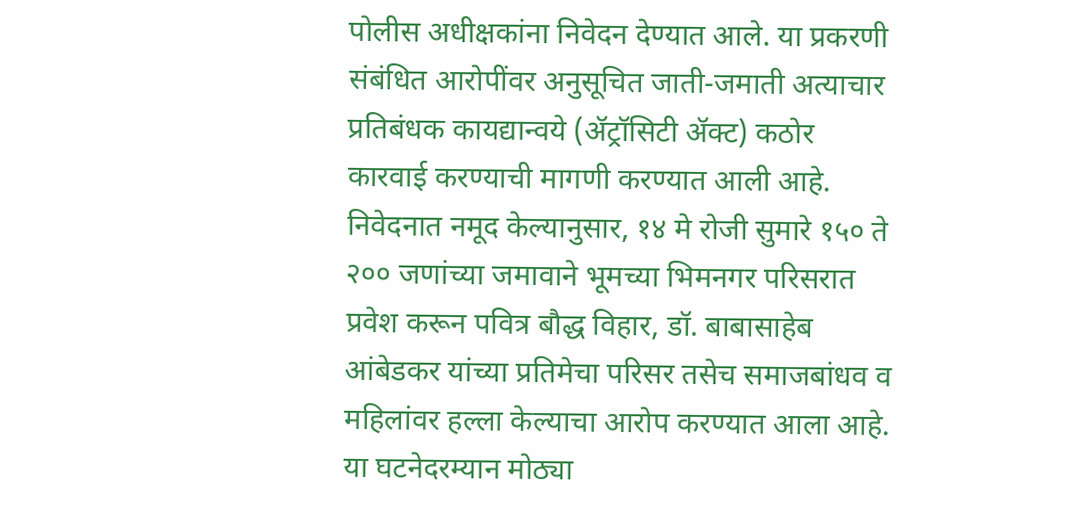पोलीस अधीक्षकांना निवेदन देण्यात आले. या प्रकरणी संबंधित आरोपींवर अनुसूचित जाती-जमाती अत्याचार प्रतिबंधक कायद्यान्वये (ॲट्रॉसिटी ॲक्ट) कठोर कारवाई करण्याची मागणी करण्यात आली आहे.
निवेदनात नमूद केल्यानुसार, १४ मे रोजी सुमारे १५० ते २०० जणांच्या जमावाने भूमच्या भिमनगर परिसरात प्रवेश करून पवित्र बौद्ध विहार, डॉ. बाबासाहेब आंबेडकर यांच्या प्रतिमेचा परिसर तसेच समाजबांधव व महिलांवर हल्ला केल्याचा आरोप करण्यात आला आहे. या घटनेदरम्यान मोठ्या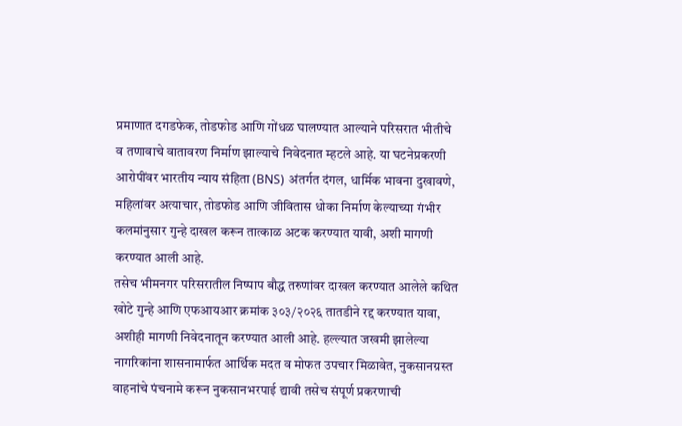प्रमाणात दगडफेक, तोडफोड आणि गोंधळ घालण्यात आल्याने परिसरात भीतीचे व तणावाचे वातावरण निर्माण झाल्याचे निवेदनात म्हटले आहे. या घटनेप्रकरणी आरोपींवर भारतीय न्याय संहिता (BNS) अंतर्गत दंगल, धार्मिक भावना दुखावणे, महिलांवर अत्याचार, तोडफोड आणि जीवितास धोका निर्माण केल्याच्या गंभीर कलमांनुसार गुन्हे दाखल करून तात्काळ अटक करण्यात यावी, अशी मागणी करण्यात आली आहे.
तसेच भीमनगर परिसरातील निष्पाप बौद्ध तरुणांवर दाखल करण्यात आलेले कथित खोटे गुन्हे आणि एफआयआर क्रमांक ३०३/२०२६ तातडीने रद्द करण्यात यावा, अशीही मागणी निवेदनातून करण्यात आली आहे. हल्ल्यात जखमी झालेल्या नागरिकांना शासनामार्फत आर्थिक मदत व मोफत उपचार मिळावेत, नुकसानग्रस्त वाहनांचे पंचनामे करून नुकसानभरपाई द्यावी तसेच संपूर्ण प्रकरणाची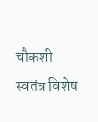चौकशी स्वतंत्र विशेष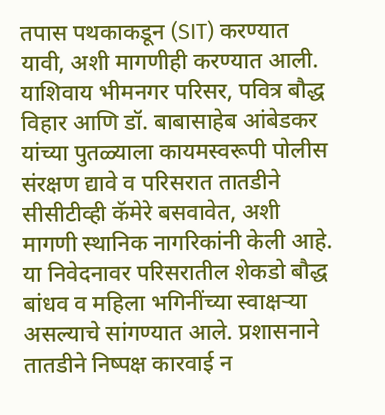तपास पथकाकडून (SIT) करण्यात यावी, अशी मागणीही करण्यात आली.
याशिवाय भीमनगर परिसर, पवित्र बौद्ध विहार आणि डॉ. बाबासाहेब आंबेडकर यांच्या पुतळ्याला कायमस्वरूपी पोलीस संरक्षण द्यावे व परिसरात तातडीने सीसीटीव्ही कॅमेरे बसवावेत, अशी मागणी स्थानिक नागरिकांनी केली आहे. या निवेदनावर परिसरातील शेकडो बौद्ध बांधव व महिला भगिनींच्या स्वाक्षऱ्या असल्याचे सांगण्यात आले. प्रशासनाने तातडीने निष्पक्ष कारवाई न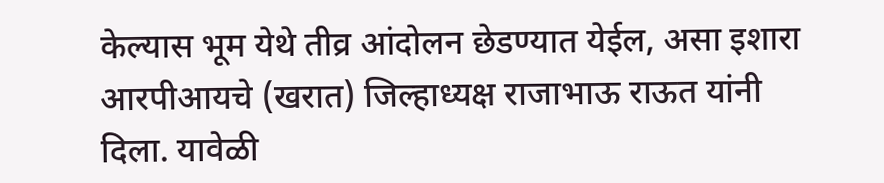केल्यास भूम येथे तीव्र आंदोलन छेडण्यात येईल, असा इशारा आरपीआयचे (खरात) जिल्हाध्यक्ष राजाभाऊ राऊत यांनी दिला. यावेळी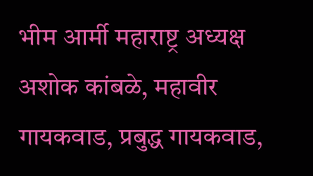भीम आर्मी महाराष्ट्र अध्यक्ष अशोक कांबळे, महावीर गायकवाड, प्रबुद्ध गायकवाड,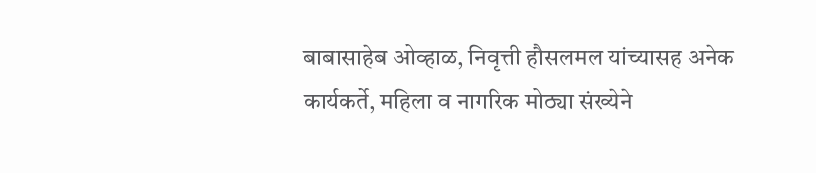बाबासाहेब ओव्हाळ, निवृत्ती हौसलमल यांच्यासह अनेक कार्यकर्ते, महिला व नागरिक मोठ्या संख्येने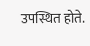उपस्थित होते.